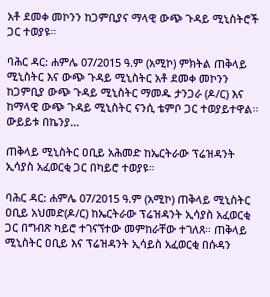አቶ ደመቀ መኮንን ከጋምቢያና ማላዊ ውጭ ጉዳይ ሚኒስትሮች ጋር ተወያዩ።

ባሕር ዳር: ሐምሌ 07/2015 ዓ.ም (አሚኮ) ምክትል ጠቅላይ ሚኒስትር እና ውጭ ጉዳይ ሚኒስትር አቶ ደመቀ መኮንን ከጋምቢያ ውጭ ጉዳይ ሚኒስትር ማመዱ ታንጋራ (ዶ/ር) እና ከማላዊ ውጭ ጉዳይ ሚኒስትር ናንሲ ቴምቦ ጋር ተወያይተዋል፡፡ ውይይቱ በኬንያ...

ጠቅላይ ሚኒስትር ዐቢይ አሕመድ ከኤርትራው ፕሬዝዳንት ኢሳያስ አፈወርቂ ጋር በካይሮ ተወያዩ።

ባሕር ዳር: ሐምሌ 07/2015 ዓ.ም (አሚኮ) ጠቅላይ ሚኒስትር ዐቢይ አህመድ(ዶ/ር) ከኤርትራው ፕሬዝዳንት ኢሳያስ አፈወርቂ ጋር በግብጽ ካይሮ ተገናኘተው መምከራቸው ተገለጸ። ጠቅላይ ሚኒስትር ዐቢይ እና ፕሬዝዳንት ኢሳይስ አፈወርቂ በሱዳን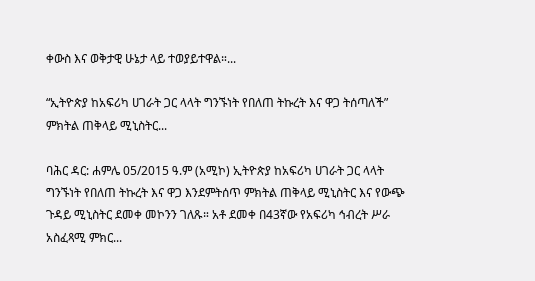ቀውስ እና ወቅታዊ ሁኔታ ላይ ተወያይተዋል።...

“ኢትዮጵያ ከአፍሪካ ሀገራት ጋር ላላት ግንኙነት የበለጠ ትኩረት እና ዋጋ ትሰጣለች” ምክትል ጠቅላይ ሚኒስትር...

ባሕር ዳር: ሐምሌ 05/2015 ዓ.ም (አሚኮ) ኢትዮጵያ ከአፍሪካ ሀገራት ጋር ላላት ግንኙነት የበለጠ ትኩረት እና ዋጋ እንደምትሰጥ ምክትል ጠቅላይ ሚኒስትር እና የውጭ ጉዳይ ሚኒስትር ደመቀ መኮንን ገለጹ። አቶ ደመቀ በ43ኛው የአፍሪካ ኅብረት ሥራ አስፈጻሚ ምክር...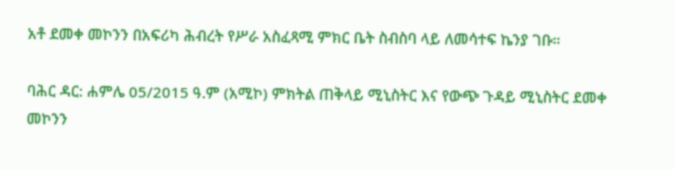አቶ ደመቀ መኮንን በአፍሪካ ሕብረት የሥራ አስፈጻሚ ምክር ቤት ስብስባ ላይ ለመሳተፍ ኬንያ ገቡ።

ባሕር ዳር: ሐምሌ 05/2015 ዓ.ም (አሚኮ) ምክትል ጠቅላይ ሚኒስትር እና የውጭ ጉዳይ ሚኒስትር ደመቀ መኮንን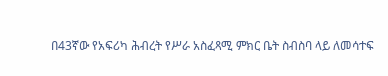በ43ኛው የአፍሪካ ሕብረት የሥራ አስፈጻሚ ምክር ቤት ስብስባ ላይ ለመሳተፍ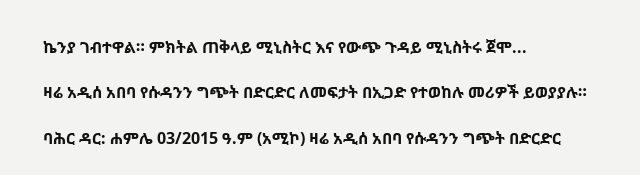ኬንያ ገብተዋል። ምክትል ጠቅላይ ሚኒስትር እና የውጭ ጉዳይ ሚኒስትሩ ጀሞ...

ዛሬ አዲሰ አበባ የሱዳንን ግጭት በድርድር ለመፍታት በኢጋድ የተወከሉ መሪዎች ይወያያሉ።

ባሕር ዳር: ሐምሌ 03/2015 ዓ.ም (አሚኮ) ዛሬ አዲሰ አበባ የሱዳንን ግጭት በድርድር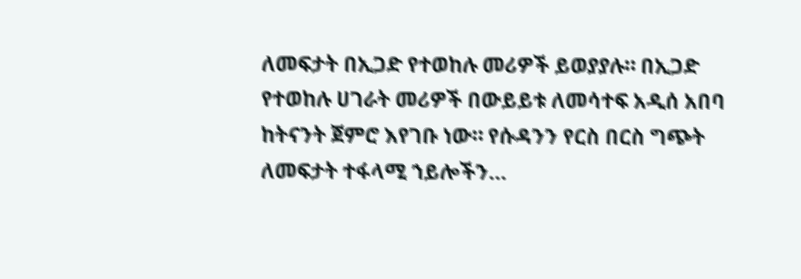ለመፍታት በኢጋድ የተወከሉ መሪዎች ይወያያሉ። በኢጋድ የተወከሉ ሀገራት መሪዎች በውይይቱ ለመሳተፍ አዲሰ አበባ ከትናንት ጀምሮ እየገቡ ነው። የሱዳንን የርስ በርስ ግጭት ለመፍታት ተፋላሚ ኀይሎችን...